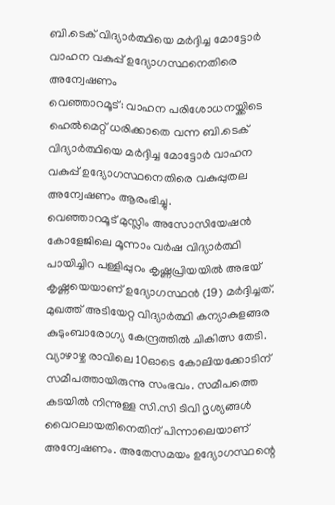ബി.ടെക് വിദ്യാർത്ഥിയെ മർദ്ദിച്ച മോട്ടോർ വാഹന വകുപ്പ് ഉദ്യോഗസ്ഥനെതിരെ അന്വേഷണം
വെഞ്ഞാറമൂട്: വാഹന പരിശോധനയ്ക്കിടെ ഹെൽമെറ്റ് ധരിക്കാതെ വന്ന ബി.ടെക് വിദ്യാർത്ഥിയെ മർദ്ദിച്ച മോട്ടോർ വാഹന വകുപ്പ് ഉദ്യോഗസ്ഥനെതിരെ വകുപ്പുതല അന്വേഷണം ആരംഭിച്ചു.
വെഞ്ഞാറമൂട് മുസ്ലിം അസോസിയേഷൻ കോളേജിലെ മൂന്നാം വർഷ വിദ്യാർത്ഥി പായിച്ചിറ പള്ളിപ്പുറം കൃഷ്ണപ്രിയയിൽ അഭയ് കൃഷ്ണയെയാണ് ഉദ്യോഗസ്ഥൻ (19) മർദ്ദിച്ചത്. മുഖത്ത് അടിയേറ്റ വിദ്യാർത്ഥി കന്യാകുളങ്ങര കുടുംബാരോഗ്യ കേന്ദ്രത്തിൽ ചികിത്സ തേടി. വ്യാഴാഴ്ച രാവിലെ 10ഓടെ കോലിയക്കോടിന് സമീപത്തായിരുന്നു സംഭവം. സമീപത്തെ കടയിൽ നിന്നുള്ള സി.സി ടിവി ദൃശ്യങ്ങൾ വൈറലായതിനെതിന് പിന്നാലെയാണ് അന്വേഷണം. അതേസമയം ഉദ്യോഗസ്ഥന്റെ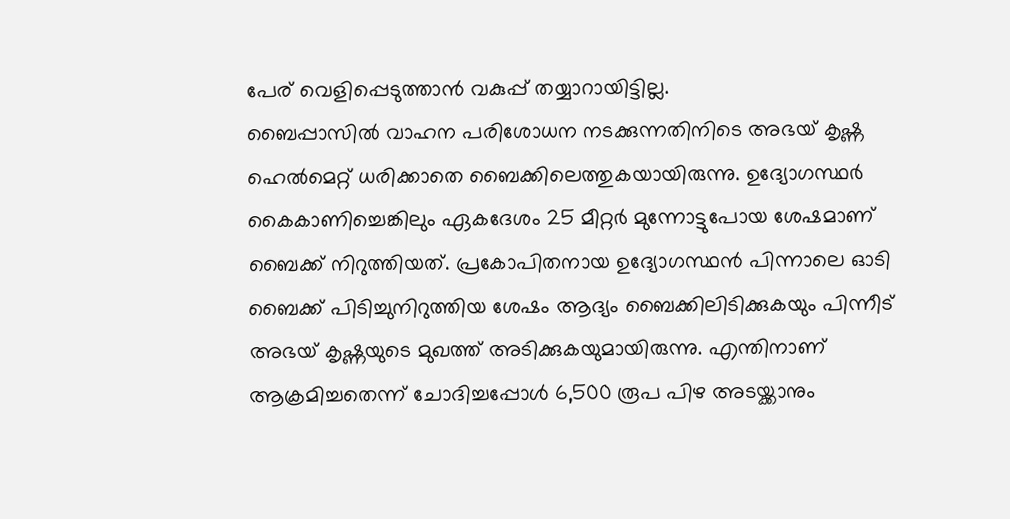പേര് വെളിപ്പെടുത്താൻ വകുപ്പ് തയ്യാറായിട്ടില്ല.
ബൈപ്പാസിൽ വാഹന പരിശോധന നടക്കുന്നതിനിടെ അഭയ് കൃഷ്ണ ഹെൽമെറ്റ് ധരിക്കാതെ ബൈക്കിലെത്തുകയായിരുന്നു. ഉദ്യോഗസ്ഥർ കൈകാണിച്ചെങ്കിലും ഏകദേശം 25 മീറ്റർ മുന്നോട്ടുപോയ ശേഷമാണ് ബൈക്ക് നിറുത്തിയത്. പ്രകോപിതനായ ഉദ്യോഗസ്ഥൻ പിന്നാലെ ഓടി ബൈക്ക് പിടിച്ചുനിറുത്തിയ ശേഷം ആദ്യം ബൈക്കിലിടിക്കുകയും പിന്നീട് അഭയ് കൃഷ്ണയുടെ മുഖത്ത് അടിക്കുകയുമായിരുന്നു. എന്തിനാണ് ആക്രമിച്ചതെന്ന് ചോദിച്ചപ്പോൾ 6,500 രൂപ പിഴ അടയ്ക്കാനും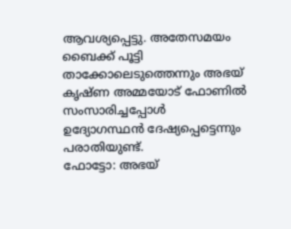ആവശ്യപ്പെട്ടു. അതേസമയം ബൈക്ക് പൂട്ടി താക്കോലെടുത്തെന്നും അഭയ് കൃഷ്ണ അമ്മയോട് ഫോണിൽ സംസാരിച്ചപ്പോൾ ഉദ്യോഗസ്ഥൻ ദേഷ്യപ്പെട്ടെന്നും പരാതിയുണ്ട്.
ഫോട്ടോ: അഭയ്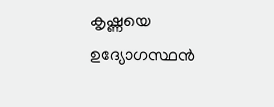കൃഷ്ണയെ ഉദ്യോഗസ്ഥൻ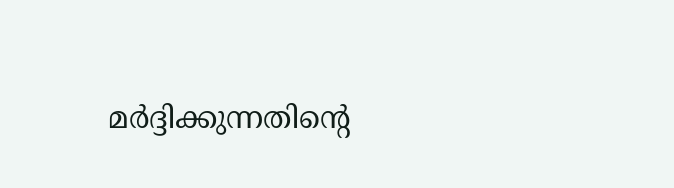മർദ്ദിക്കുന്നതിന്റെ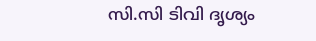സി.സി ടിവി ദൃശ്യം